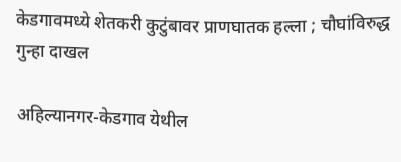केडगावमध्ये शेतकरी कुटुंबावर प्राणघातक हल्ला ; चौघांविरुद्ध गुन्हा दाखल

अहिल्यानगर-केडगाव येथील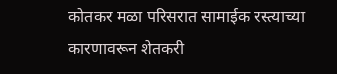कोतकर मळा परिसरात सामाईक रस्त्याच्या कारणावरून शेतकरी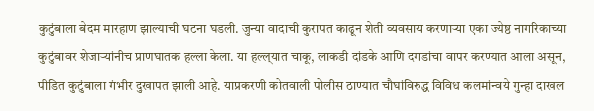कुटुंबाला बेदम मारहाण झाल्याची घटना घडली. जुन्या वादाची कुरापत काढून शेती व्यवसाय करणाऱ्या एका ज्येष्ठ नागरिकाच्या कुटुंबावर शेजाऱ्यांनीच प्राणघातक हल्ला केला. या हल्ल्‌‍यात चाकू, लाकडी दांडके आणि दगडांचा वापर करण्यात आला असून, पीडित कुटुंबाला गंभीर दुखापत झाली आहे. याप्रकरणी कोतवाली पोलीस ठाण्यात चौघांविरुद्ध विविध कलमांन्वये गुन्हा दाखल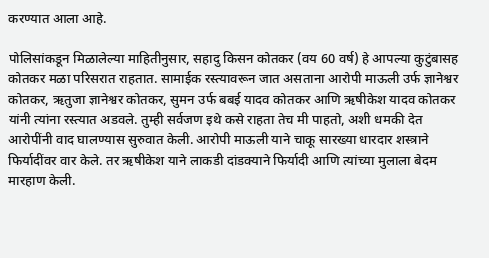करण्यात आला आहे.

पोलिसांकडून मिळालेल्या माहितीनुसार, सहादु किसन कोतकर (वय 60 वर्ष) हे आपल्या कुटुंबासह कोतकर मळा परिसरात राहतात. सामाईक रस्त्यावरून जात असताना आरोपी माऊली उर्फ ज्ञानेश्वर कोतकर, ऋतुजा ज्ञानेश्वर कोतकर, सुमन उर्फ बबई यादव कोतकर आणि ऋषीकेश यादव कोतकर यांनी त्यांना रस्त्यात अडवले. तुम्ही सर्वजण इथे कसे राहता तेच मी पाहतो, अशी धमकी देत आरोपींनी वाद घालण्यास सुरुवात केली. आरोपी माऊली याने चाकू सारख्या धारदार शस्त्राने फिर्यादींवर वार केले. तर ऋषीकेश याने लाकडी दांडक्याने फिर्यादी आणि त्यांच्या मुलाला बेदम मारहाण केली.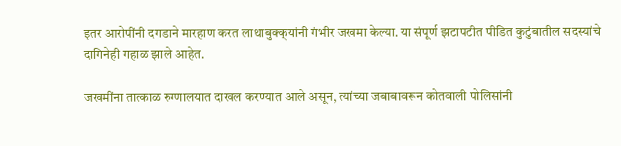इतर आरोपींनी दगडाने मारहाण करत लाथाबुक्क्‌‍यांनी गंभीर जखमा केल्या. या संपूर्ण झटापटीत पीडित कुटुंबातील सदस्यांचे दागिनेही गहाळ झाले आहेत.

जखमींना तात्काळ रुग्णालयात दाखल करण्यात आले असून, त्यांच्या जबाबावरून कोतवाली पोलिसांनी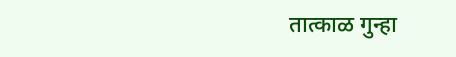तात्काळ गुन्हा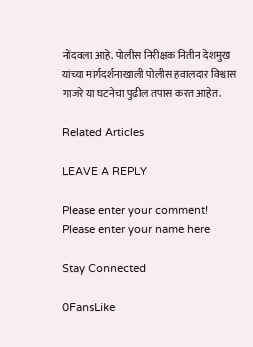नोंदवला आहे. पोलीस निरीक्षक नितीन देशमुख यांच्या मार्गदर्शनाखाली पोलीस हवालदार विश्वास गाजरे या घटनेचा पुढील तपास करत आहेत.

Related Articles

LEAVE A REPLY

Please enter your comment!
Please enter your name here

Stay Connected

0FansLike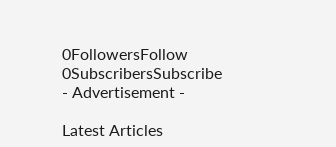0FollowersFollow
0SubscribersSubscribe
- Advertisement -

Latest Articles